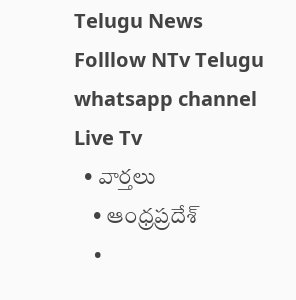Telugu News
Folllow NTv Telugu whatsapp channel Live Tv
  • వార్తలు
    • ఆంధ్రప్రదేశ్
    •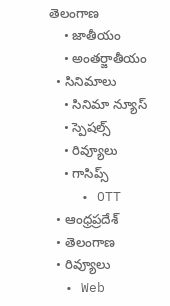తెలంగాణ
    • జాతీయం
    • అంతర్జాతీయం
  • సినిమాలు
    • సినిమా న్యూస్
    • స్పెషల్స్
    • రివ్యూలు
    • గాసిప్స్
    • OTT
  • ఆంధ్రప్రదేశ్
  • తెలంగాణ
  • రివ్యూలు
  • Web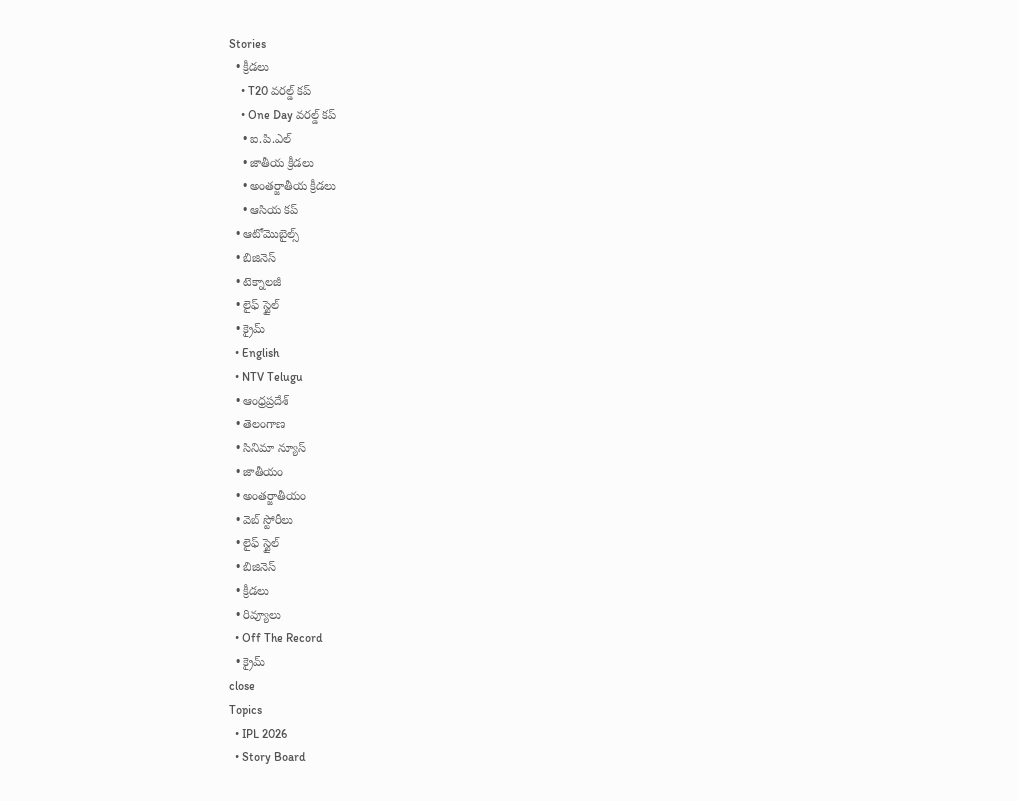Stories
  • క్రీడలు
    • T20 వరల్డ్ కప్
    • One Day వరల్డ్ కప్
    • ఐ.పి.ఎల్
    • జాతీయ క్రీడలు
    • అంతర్జాతీయ క్రీడలు
    • ఆసియ కప్
  • ఆటోమొబైల్స్
  • బిజినెస్‌
  • టెక్నాలజీ
  • లైఫ్ స్టైల్
  • క్రైమ్
  • English
  • NTV Telugu
  • ఆంధ్రప్రదేశ్
  • తెలంగాణ
  • సినిమా న్యూస్
  • జాతీయం
  • అంతర్జాతీయం
  • వెబ్ స్టోరీలు
  • లైఫ్ స్టైల్
  • బిజినెస్‌
  • క్రీడలు
  • రివ్యూలు
  • Off The Record
  • క్రైమ్
close
Topics
  • IPL 2026
  • Story Board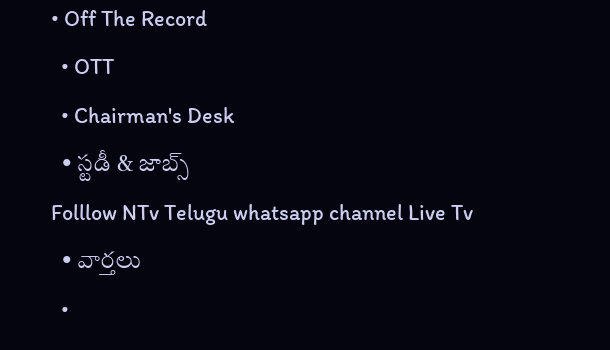• Off The Record
  • OTT
  • Chairman's Desk
  • స్టడీ & జాబ్స్
Folllow NTv Telugu whatsapp channel Live Tv
  • వార్తలు
  •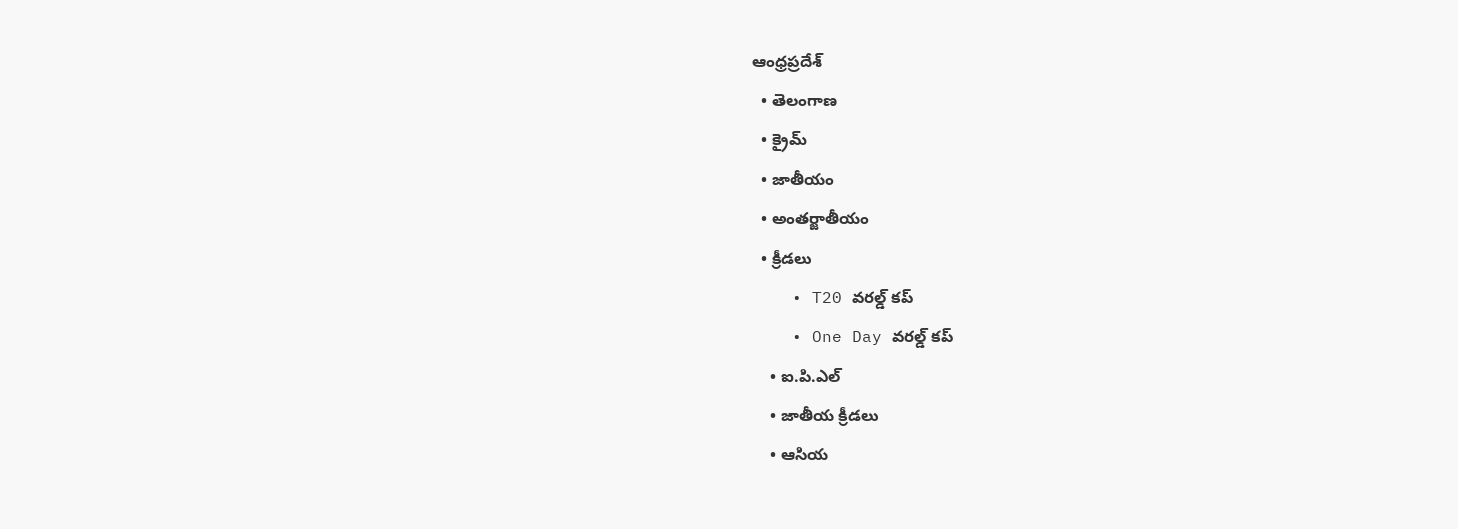ఆంధ్రప్రదేశ్
  • తెలంగాణ
  • క్రైమ్
  • జాతీయం
  • అంతర్జాతీయం
  • క్రీడలు
    • T20 వరల్డ్ కప్
    • One Day వరల్డ్ కప్
    • ఐ.పి.ఎల్
    • జాతీయ క్రీడలు
    • ఆసియ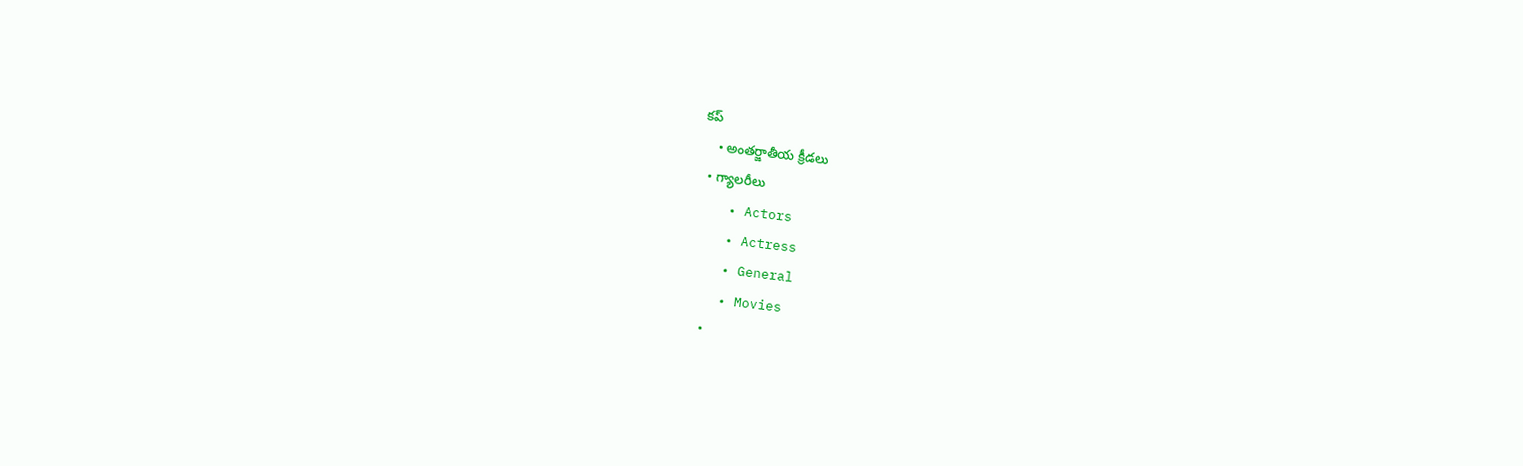కప్
    • అంతర్జాతీయ క్రీడలు
  • గ్యాలరీలు
    • Actors
    • Actress
    • General
    • Movies
    •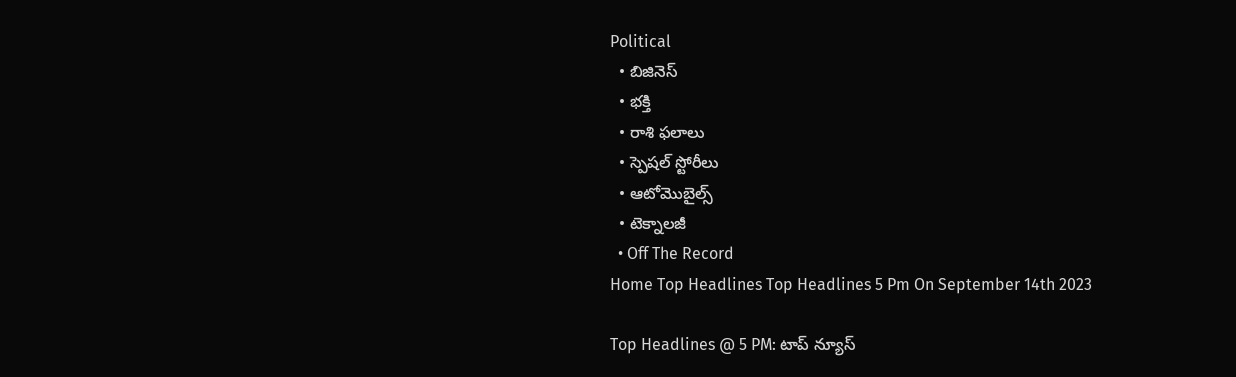Political
  • బిజినెస్‌
  • భక్తి
  • రాశి ఫలాలు
  • స్పెషల్‌ స్టోరీలు
  • ఆటోమొబైల్స్
  • టెక్నాలజీ
  • Off The Record
Home Top Headlines Top Headlines 5 Pm On September 14th 2023

Top Headlines @ 5 PM: టాప్‌ న్యూస్‌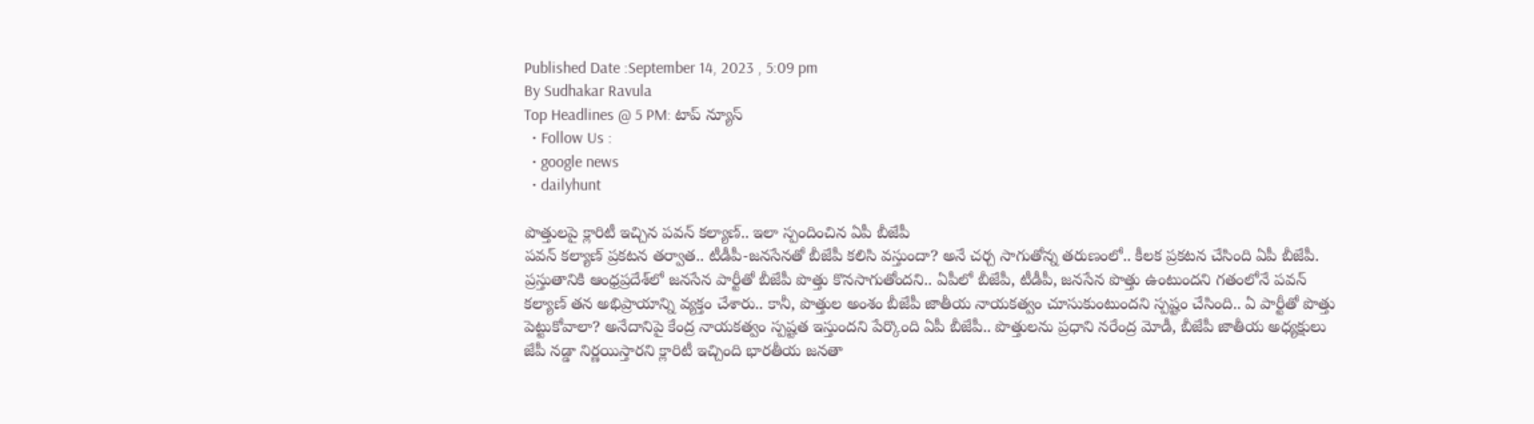Published Date :September 14, 2023 , 5:09 pm
By Sudhakar Ravula
Top Headlines @ 5 PM: టాప్‌ న్యూస్‌
  • Follow Us :
  • google news
  • dailyhunt

పొత్తులపై క్లారిటీ ఇచ్చిన పవన్‌ కల్యాణ్‌.. ఇలా స్పందించిన ఏపీ బీజేపీ
పవన్‌ కల్యాణ్‌ ప్రకటన తర్వాత.. టీడీపీ-జనసేనతో బీజేపీ కలిసి వస్తుందా? అనే చర్చ సాగుతోన్న తరుణంలో.. కీలక ప్రకటన చేసింది ఏపీ బీజేపీ. ప్రస్తుతానికి ఆంధ్రప్రదేశ్‌లో జనసేన పార్టీతో బీజేపీ పొత్తు కొనసాగుతోందని.. ఏపీలో బీజేపీ, టీడీపీ, జనసేన పొత్తు ఉంటుందని గతంలోనే పవన్ కల్యాణ్‌ తన అభిప్రాయాన్ని వ్యక్తం చేశారు.. కానీ, పొత్తుల అంశం బీజేపీ జాతీయ నాయకత్వం చూసుకుంటుందని స్పష్టం చేసింది.. ఏ పార్టీతో పొత్తు పెట్టుకోవాలా? అనేదానిపై కేంద్ర నాయకత్వం స్పష్టత ఇస్తుందని పేర్కొంది ఏపీ బీజేపీ.. పొత్తులను ప్రధాని నరేంద్ర మోడీ, బీజేపీ జాతీయ అధ్యక్షులు జేపీ నడ్డా నిర్ణయిస్తారని క్లారిటీ ఇచ్చింది భారతీయ జనతా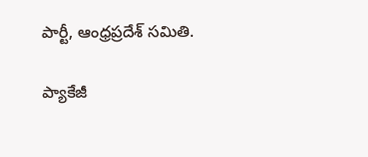పార్టీ, ఆంధ్రప్రదేశ్‌ సమితి.

ప్యాకేజీ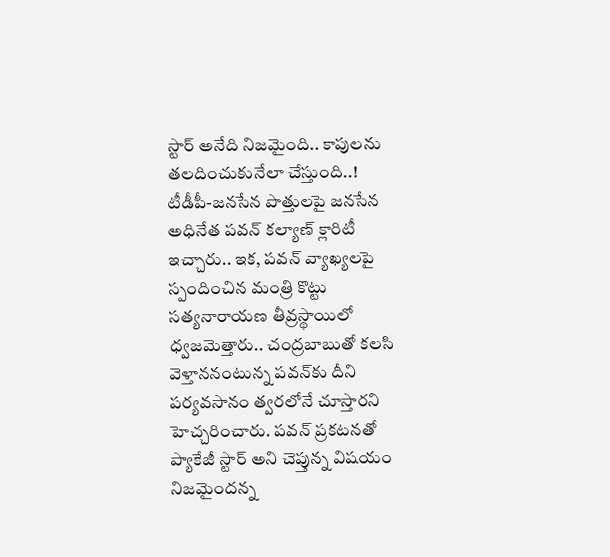స్టార్‌ అనేది నిజమైంది.. కాపులను తలదించుకునేలా చేస్తుంది..!
టీడీపీ-జనసేన పొత్తులపై జనసేన అధినేత పవన్‌ కల్యాణ్‌ క్లారిటీ ఇచ్చారు.. ఇక, పవన్‌ వ్యాఖ్యలపై స్పందించిన మంత్రి కొట్టు సత్యనారాయణ తీవ్రస్థాయిలో ధ్వజమెత్తారు.. చంద్రబాబుతో కలసి వెళ్తాననంటున్న పవన్‌కు దీని పర్యవసానం త్వరలోనే చూస్తారని హెచ్చరించారు. పవన్ ప్రకటనతో ప్యాకేజీ స్టార్ అని చెప్తున్న విషయం నిజమైందన్న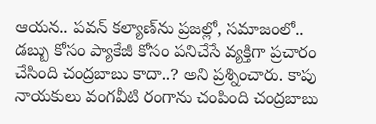ఆయన.. పవన్ కల్యాణ్‌ను ప్రజల్లో, సమాజంలో.. డబ్బు కోసం ప్యాకేజీ కోసం పనిచేసే వ్యక్తిగా ప్రచారం చేసింది చంద్రబాబు కాదా..? అని ప్రశ్నించారు. కాపు నాయకులు వంగవీటి రంగాను చంపింది చంద్రబాబు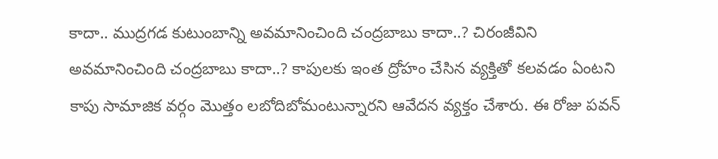కాదా.. ముద్రగడ కుటుంబాన్ని అవమానించింది చంద్రబాబు కాదా..? చిరంజీవిని అవమానించింది చంద్రబాబు కాదా..? కాపులకు ఇంత ద్రోహం చేసిన వ్యక్తితో కలవడం ఏంటని కాపు సామాజిక వర్గం మొత్తం లబోదిబోమంటున్నారని ఆవేదన వ్యక్తం చేశారు. ఈ రోజు పవన్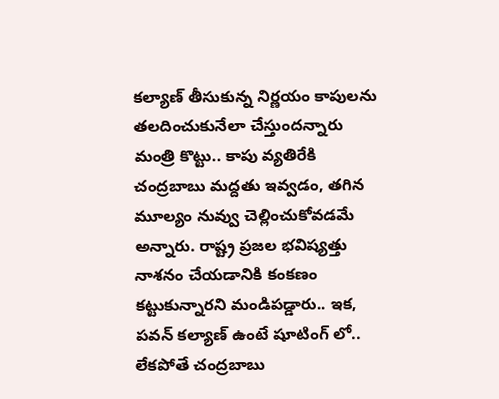కల్యాణ్‌ తీసుకున్న నిర్ణయం కాపులను తలదించుకునేలా చేస్తుందన్నారు మంత్రి కొట్టు.. కాపు వ్యతిరేకి చంద్రబాబు మద్దతు ఇవ్వడం, తగిన మూల్యం నువ్వు చెల్లించుకోవడమే అన్నారు. రాష్ట్ర ప్రజల భవిష్యత్తు నాశనం చేయడానికి కంకణం కట్టుకున్నారని మండిపడ్డారు.. ఇక, పవన్‌ కల్యాణ్‌ ఉంటే షూటింగ్ లో.. లేకపోతే చంద్రబాబు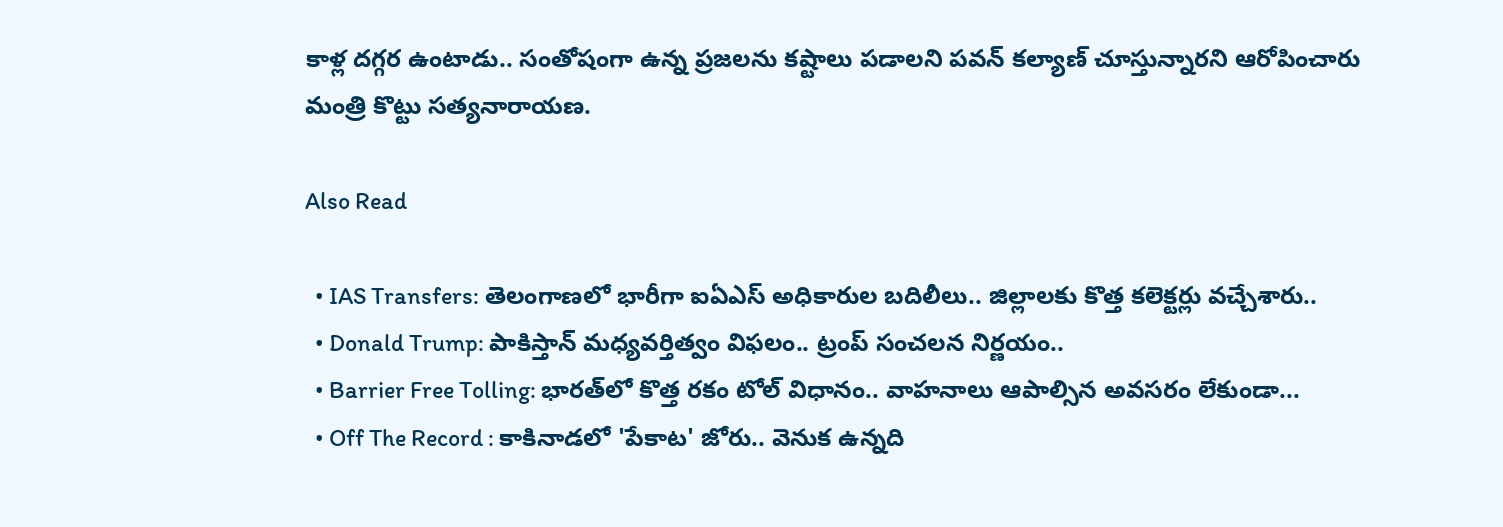కాళ్ల దగ్గర ఉంటాడు.. సంతోషంగా ఉన్న ప్రజలను కష్టాలు పడాలని పవన్ కల్యాణ్‌ చూస్తున్నారని ఆరోపించారు మంత్రి కొట్టు సత్యనారాయణ.

Also Read

  • IAS Transfers: తెలంగాణలో భారీగా ఐఏఎస్‌ అధికారుల బదిలీలు.. జిల్లాలకు కొత్త కలెక్టర్లు వచ్చేశారు..
  • Donald Trump: పాకిస్తాన్ మధ్యవర్తిత్వం విఫలం.. ట్రంప్ సంచలన నిర్ణయం..
  • Barrier Free Tolling: భారత్‌లో కొత్త రకం టోల్ విధానం.. వాహనాలు ఆపాల్సిన అవసరం లేకుండా...
  • Off The Record : కాకినాడలో 'పేకాట' జోరు.. వెనుక ఉన్నది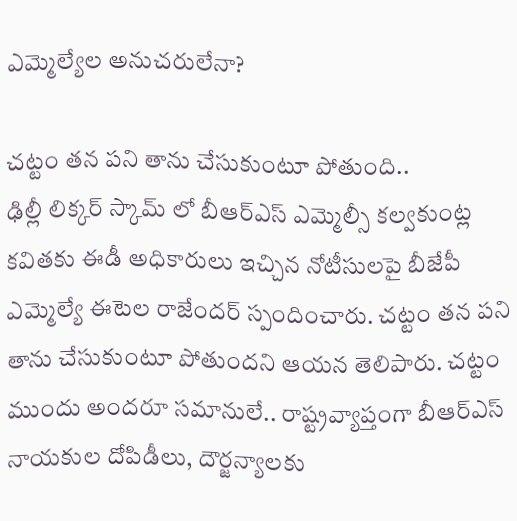ఎమ్మెల్యేల అనుచరులేనా?

చట్టం తన పని తాను చేసుకుంటూ పోతుంది..
ఢిల్లీ లిక్కర్ స్కామ్ లో బీఆర్ఎస్ ఎమ్మెల్సీ కల్వకుంట్ల కవితకు ఈడీ అధికారులు ఇచ్చిన నోటీసులపై బీజేపీ ఎమ్మెల్యే ఈటెల రాజేందర్ స్పందించారు. చట్టం తన పని తాను చేసుకుంటూ పోతుందని ఆయన తెలిపారు. చట్టం ముందు అందరూ సమానులే.. రాష్ట్రవ్యాప్తంగా బీఆర్ఎస్ నాయకుల దోపిడీలు, దౌర్జన్యాలకు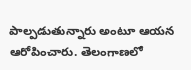పాల్పడుతున్నారు అంటూ ఆయన ఆరోపించారు. తెలంగాణలో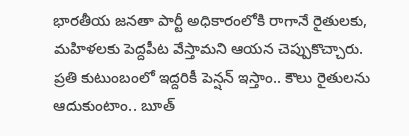భారతీయ జనతా పార్టీ అధికారంలోకి రాగానే రైతులకు, మహిళలకు పెద్దపీట వేస్తామని ఆయన చెప్పుకొచ్చారు. ప్రతి కుటుంబంలో ఇద్దరికీ పెన్షన్ ఇస్తాం.. కౌలు రైతులను ఆదుకుంటాం.. బూత్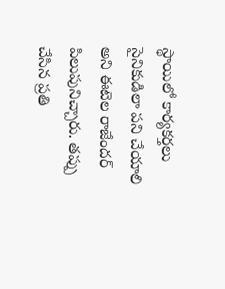స్థాయిలో కార్యకర్తలు సైనికుడిలా పని చేయాలి అని ఈటెల రాజేందర్ పిలుపునిచ్చారు. తప్పు చేసిన ప్రతి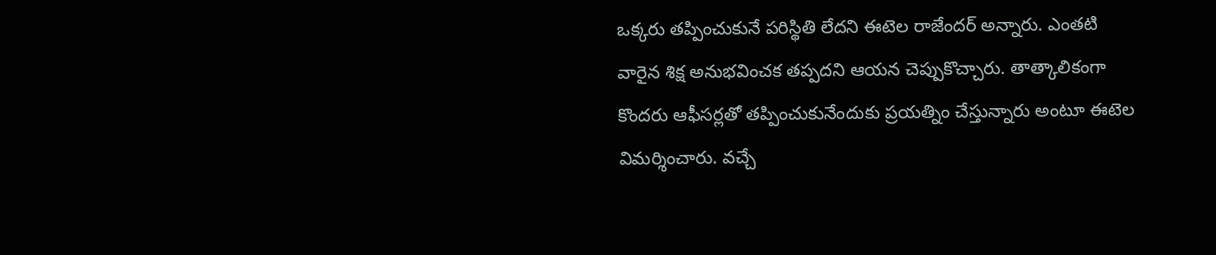ఒక్కరు తప్పించుకునే పరిస్థితి లేదని ఈటెల రాజేందర్ అన్నారు. ఎంతటి వారైన శిక్ష అనుభవించక తప్పదని ఆయన చెప్పుకొచ్చారు. తాత్కాలికంగా కొందరు ఆఫీసర్లతో తప్పించుకునేందుకు ప్రయత్నిం చేస్తున్నారు అంటూ ఈటెల విమర్శించారు. వచ్చే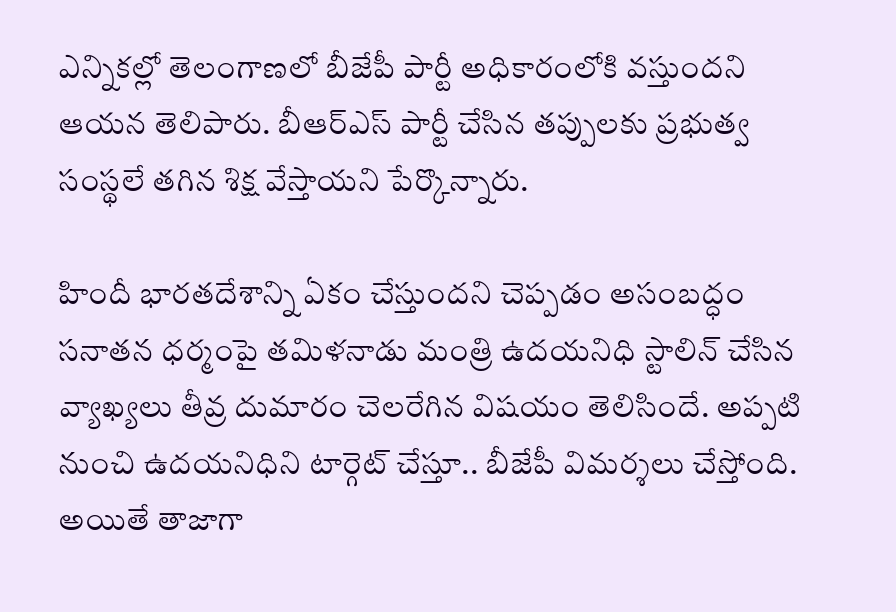ఎన్నికల్లో తెలంగాణలో బీజేపీ పార్టీ అధికారంలోకి వస్తుందని ఆయన తెలిపారు. బీఆర్ఎస్ పార్టీ చేసిన తప్పులకు ప్రభుత్వ సంస్థలే తగిన శిక్ష వేస్తాయని పేర్కొన్నారు.

హిందీ భారతదేశాన్ని ఏకం చేస్తుందని చెప్పడం అసంబద్ధం
సనాతన ధర్మంపై తమిళనాడు మంత్రి ఉదయనిధి స్టాలిన్ చేసిన వ్యాఖ్యలు తీవ్ర దుమారం చెలరేగిన విషయం తెలిసిందే. అప్పటి నుంచి ఉదయనిధిని టార్గెట్ చేస్తూ.. బీజేపీ విమర్శలు చేస్తోంది. అయితే తాజాగా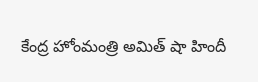కేంద్ర హోంమంత్రి అమిత్ షా హిందీ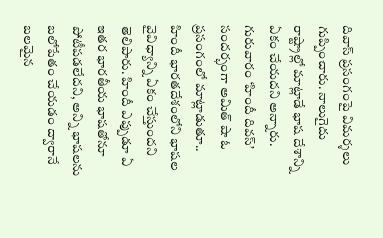దివాస్ ప్రసంగంపై విమర్శలు గుప్పించారు. నాలుగైదు రాష్ట్రాల్లో మాట్లాడే భాష దేశాన్ని ఏకం చేయదని అన్నారు. గురువారం ‘హిందీ దివస్’ సందర్భంగా అమిత్ షా ఓ ప్రసంగంలో మాట్లాడుతూ.. హిందీ భారతదేశంలోని భాషల వైవిధ్యాన్ని ఏకం చేస్తుందని తెలిపారు. హిందీ ఎప్పుడూ ఏ ఇతర భారతీయ భాషతోనూ పోటీపడలేదని, అన్ని భాషలను బలోపేతం చేయడం ద్వారానే బలమైన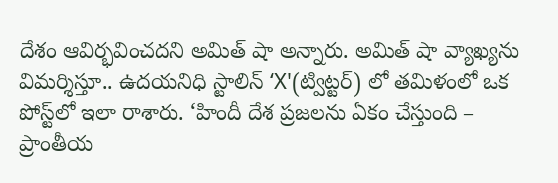దేశం ఆవిర్భవించదని అమిత్ షా అన్నారు. అమిత్ షా వ్యాఖ్యను విమర్శిస్తూ.. ఉదయనిధి స్టాలిన్ ‘X'(ట్విట్టర్) లో తమిళంలో ఒక పోస్ట్‌లో ఇలా రాశారు. ‘హిందీ దేశ ప్రజలను ఏకం చేస్తుంది – ప్రాంతీయ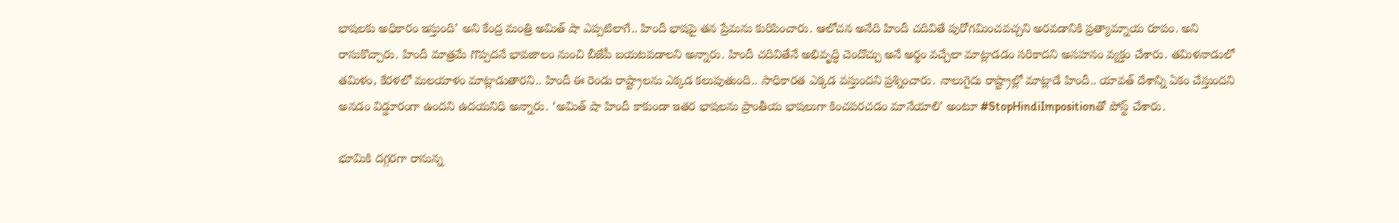భాషలకు అధికారం ఇస్తుంది’ అని కేంద్ర మంత్రి అమిత్ షా ఎప్పటిలాగే.. హిందీ భాషపై తన ప్రేమను కురిపించారు. ఆలోచన అనేది హిందీ చదివితే పురోగమించవచ్చని అరవడానికి ప్రత్యామ్నాయ రూపం. అని రాసుకొచ్చారు. హిందీ మాత్రమే గొప్పదనే భావజాలం నుంచి బీజేపీ బయటపడాలని అన్నారు. హిందీ చదివితేనే అభివృద్ధి చెందొచ్చు అనే అర్థం వచ్చేలా మాట్లాడడం సరికాదని అసహనం వ్యక్తం చేశారు. తమిళనాడులో తమిళం, కేరళలో మలయాళం మాట్లాడుతారని.. హిందీ ఈ రెండు రాష్ట్రాలను ఎక్కడ కలుపుతుంది.. సాధికారత ఎక్కడ వస్తుందని ప్రశ్నించారు. నాలుగైదు రాష్ట్రాల్లో మాట్లాడే హిందీ.. యావత్ దేశాన్ని ఏకం చేస్తుందని అనడం విడ్డూరంగా ఉందని ఉదయనిధి అన్నారు. ‘అమిత్ షా హిందీ కాకుండా ఇతర భాషలను ప్రాంతీయ భాషలుగా కించపరచడం మానేయాలి’ అంటూ #StopHindiImpositionతో పోస్ట్‌ చేశారు.

భూమికి దగ్గరగా రానున్న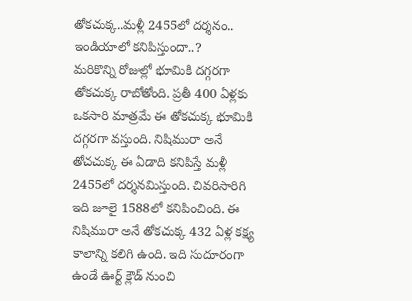తోకచుక్క..మళ్లీ 2455లో దర్శనం.. ఇండియాలో కనిపిస్తుందా..?
మరికొన్ని రోజుల్లో భూమికి దగ్గరగా తోకచుక్క రాబోతోంది. ప్రతీ 400 ఏళ్లకు ఒకసారి మాత్రమే ఈ తోకచుక్క భూమికి దగ్గరగా వస్తుంది. నిషిమురా అనే తోచచుక్క ఈ ఏడాది కనిపిస్తే మళ్లీ 2455లో దర్శనమిస్తుంది. చివరిసారిగి ఇది జూలై 1588లో కనిపించింది. ఈ నిషిమురా అనే తోకచుక్క 432 ఏళ్ల కక్ష్య కాలాన్ని కలిగి ఉంది. ఇది సుదూరంగా ఉండే ఊర్ట్ క్లౌడ్ నుంచి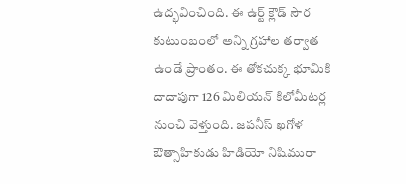ఉద్భవించింది. ఈ ఉర్ట్ క్లౌడ్ సౌర కుటుంబంలో అన్ని గ్రహాల తర్వాత ఉండే ప్రాంతం. ఈ తోకచుక్క భూమికి దాదాపుగా 126 మిలియన్ కిలోమీటర్ల నుంచి వెళ్తుంది. జపనీస్ ఖగోళ ఔత్సాహికుడు హిడియో నిషిమురా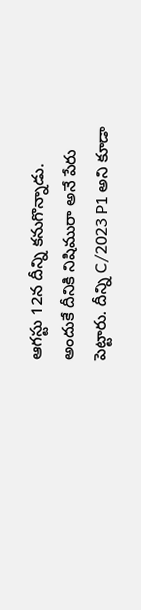ఆగస్టు 12న దీన్ని కనుగొన్నాడు. అందుకే దీనికి నిషిమురా అనే పేరు పెట్టారు. దీన్ని C/2023 P1 అని కూడా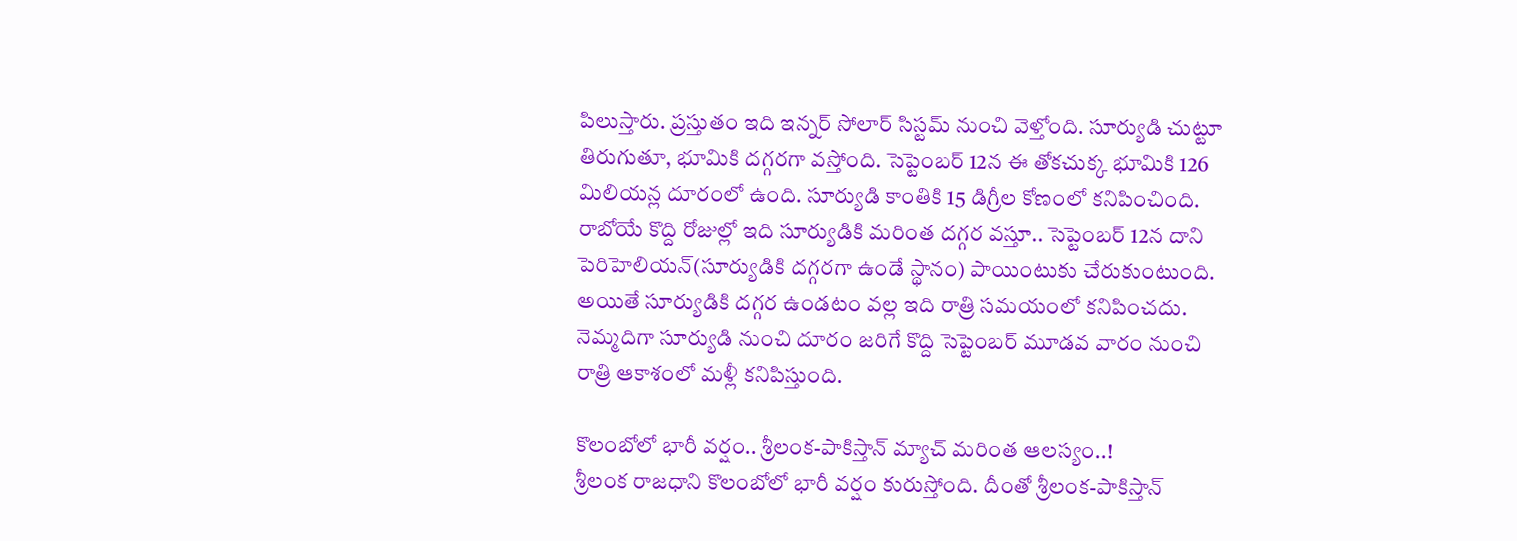పిలుస్తారు. ప్రస్తుతం ఇది ఇన్నర్ సోలార్ సిస్టమ్ నుంచి వెళ్తోంది. సూర్యుడి చుట్టూ తిరుగుతూ, భూమికి దగ్గరగా వస్తోంది. సెప్టెంబర్ 12న ఈ తోకచుక్క భూమికి 126 మిలియన్ల దూరంలో ఉంది. సూర్యుడి కాంతికి 15 డిగ్రీల కోణంలో కనిపించింది. రాబోయే కొద్ది రోజుల్లో ఇది సూర్యుడికి మరింత దగ్గర వస్తూ.. సెప్టెంబర్ 12న దాని పెరిహెలియన్(సూర్యుడికి దగ్గరగా ఉండే స్థానం) పాయింటుకు చేరుకుంటుంది. అయితే సూర్యుడికి దగ్గర ఉండటం వల్ల ఇది రాత్రి సమయంలో కనిపించదు. నెమ్మదిగా సూర్యుడి నుంచి దూరం జరిగే కొద్ది సెప్టెంబర్ మూడవ వారం నుంచి రాత్రి ఆకాశంలో మళ్లీ కనిపిస్తుంది.

కొలంబోలో భారీ వర్షం.. శ్రీలంక-పాకిస్తాన్ మ్యాచ్ మరింత ఆలస్యం..!
శ్రీలంక రాజధాని కొలంబోలో భారీ వర్షం కురుస్తోంది. దీంతో శ్రీలంక-పాకిస్తాన్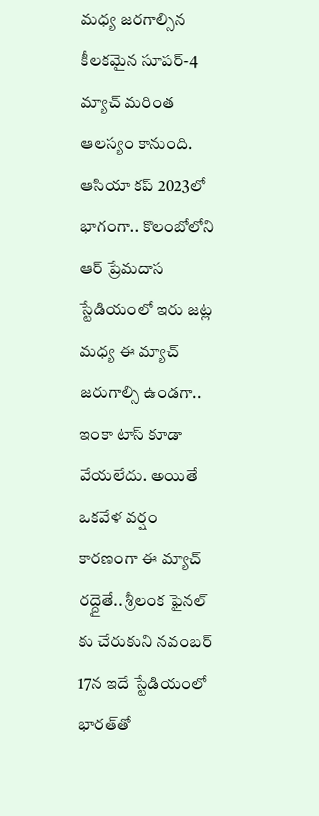మధ్య జరగాల్సిన కీలకమైన సూపర్-4 మ్యాచ్ మరింత ఆలస్యం కానుంది. ఆసియా కప్ 2023లో భాగంగా.. కొలంబోలోని ఆర్ ప్రేమదాస స్టేడియంలో ఇరు జట్ల మధ్య ఈ మ్యాచ్ జరుగాల్సి ఉండగా.. ఇంకా టాస్ కూడా వేయలేదు. అయితే ఒకవేళ వర్షం కారణంగా ఈ మ్యాచ్ రద్దైతే.. శ్రీలంక ఫైనల్ కు చేరుకుని నవంబర్ 17న ఇదే స్టేడియంలో భారత్‌తో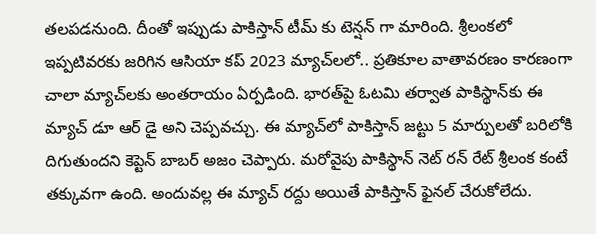తలపడనుంది. దీంతో ఇప్పుడు పాకిస్తాన్ టీమ్ కు టెన్షన్ గా మారింది. శ్రీలంకలో ఇప్పటివరకు జరిగిన ఆసియా కప్ 2023 మ్యాచ్‌లలో.. ప్రతికూల వాతావరణం కారణంగా చాలా మ్యాచ్‌లకు అంతరాయం ఏర్పడింది. భారత్‌పై ఓటమి తర్వాత పాకిస్థాన్‌కు ఈ మ్యాచ్ డూ ఆర్ డై అని చెప్పవచ్చు. ఈ మ్యాచ్‌లో పాకిస్తాన్ జట్టు 5 మార్పులతో బరిలోకి దిగుతుందని కెప్టెన్ బాబర్ అజం చెప్పారు. మరోవైపు పాకిస్థాన్ నెట్ రన్ రేట్ శ్రీలంక కంటే తక్కువగా ఉంది. అందువల్ల ఈ మ్యాచ్ రద్దు అయితే పాకిస్తాన్ ఫైనల్ చేరుకోలేదు.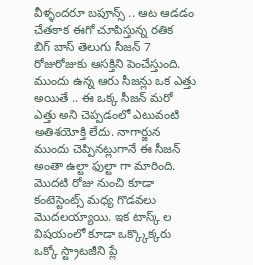వీళ్ళందరూ బపూన్స్ .. ఆట ఆడడం చేతకాక ఈగో చూపిస్తున్న రతిక
బిగ్ బాస్ తెలుగు సీజన్ 7 రోజురోజుకు ఆసక్తిని పెంచేస్తుంది. ముందు ఉన్న ఆరు సీజన్లు ఒక ఎత్తు అయితే .. ఈ ఒక్క సీజన్ మరో ఎత్తు అని చెప్పడంలో ఎటువంటి అతిశయోక్తి లేదు. నాగార్జున ముందు చెప్పినట్లుగానే ఈ సీజన్ అంతా ఉల్టా ఫుల్టా గా మారింది. మొదటి రోజు నుంచి కూడా కంటెస్టెంట్స్ మధ్య గొడవలు మొదలయ్యాయి. ఇక టాస్క్ ల విషయంలో కూడా ఒక్క్కొక్కరు ఒక్కో స్ట్రాటజీని ప్లే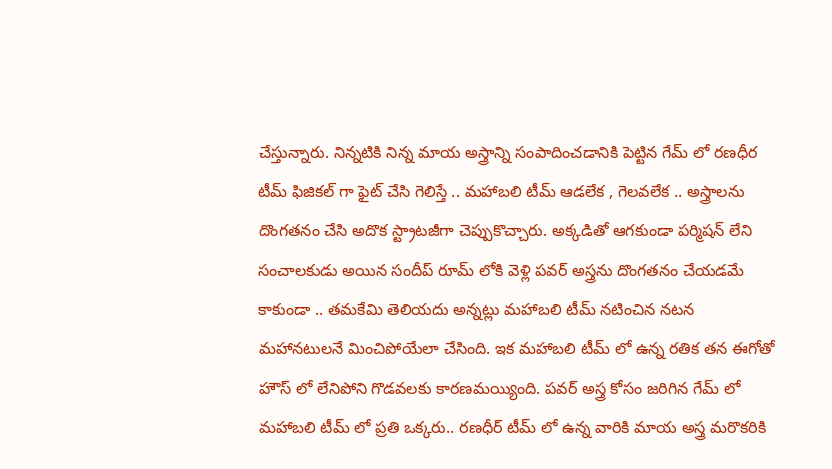చేస్తున్నారు. నిన్నటికి నిన్న మాయ అస్త్రాన్ని సంపాదించడానికి పెట్టిన గేమ్ లో రణధీర టీమ్ ఫిజికల్ గా ఫైట్ చేసి గెలిస్తే .. మహాబలి టీమ్ ఆడలేక , గెలవలేక .. అస్త్రాలను దొంగతనం చేసి అదొక స్ట్రాటజీగా చెప్పుకొచ్చారు. అక్కడితో ఆగకుండా పర్మిషన్ లేని సంచాలకుడు అయిన సందీప్ రూమ్ లోకి వెళ్లి పవర్ అస్త్రను దొంగతనం చేయడమే కాకుండా .. తమకేమి తెలియదు అన్నట్లు మహాబలి టీమ్ నటించిన నటన మహానటులనే మించిపోయేలా చేసింది. ఇక మహాబలి టీమ్ లో ఉన్న రతిక తన ఈగోతో హౌస్ లో లేనిపోని గొడవలకు కారణమయ్యింది. పవర్ అస్త్ర కోసం జరిగిన గేమ్ లో మహాబలి టీమ్ లో ప్రతి ఒక్కరు.. రణధీర్ టీమ్ లో ఉన్న వారికి మాయ అస్త్ర మరొకరికి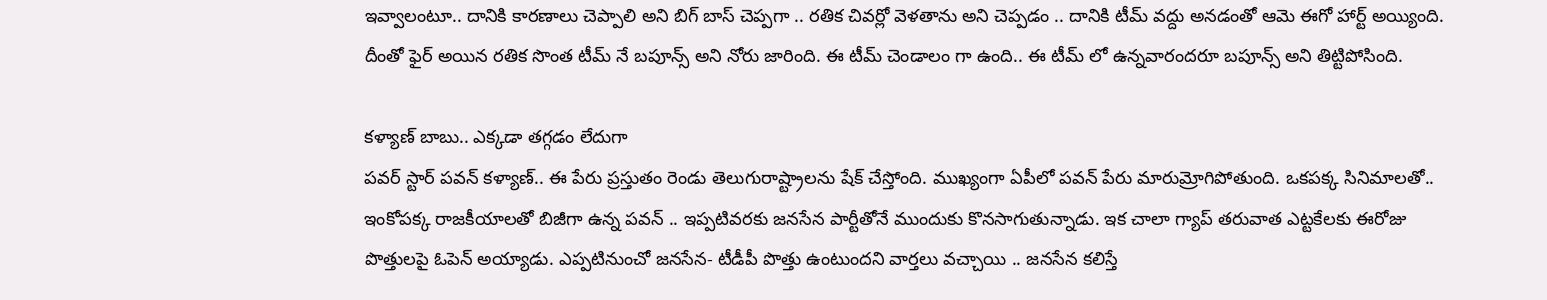ఇవ్వాలంటూ.. దానికి కారణాలు చెప్పాలి అని బిగ్ బాస్ చెప్పగా .. రతిక చివర్లో వెళతాను అని చెప్పడం .. దానికి టీమ్ వద్దు అనడంతో ఆమె ఈగో హార్ట్ అయ్యింది. దీంతో ఫైర్ అయిన రతిక సొంత టీమ్ నే బపూన్స్ అని నోరు జారింది. ఈ టీమ్ చెండాలం గా ఉంది.. ఈ టీమ్ లో ఉన్నవారందరూ బపూన్స్ అని తిట్టిపోసింది.

కళ్యాణ్ బాబు.. ఎక్కడా తగ్గడం లేదుగా
పవర్ స్టార్ పవన్ కళ్యాణ్.. ఈ పేరు ప్రస్తుతం రెండు తెలుగురాష్ట్రాలను షేక్ చేస్తోంది. ముఖ్యంగా ఏపీలో పవన్ పేరు మారుమ్రోగిపోతుంది. ఒకపక్క సినిమాలతో.. ఇంకోపక్క రాజకీయాలతో బిజీగా ఉన్న పవన్ .. ఇప్పటివరకు జనసేన పార్టీతోనే ముందుకు కొనసాగుతున్నాడు. ఇక చాలా గ్యాప్ తరువాత ఎట్టకేలకు ఈరోజు పొత్తులపై ఓపెన్ అయ్యాడు. ఎప్పటినుంచో జనసేన- టీడీపీ పొత్తు ఉంటుందని వార్తలు వచ్చాయి .. జనసేన కలిస్తే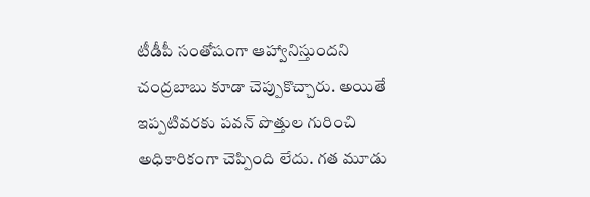టీడీపీ సంతోషంగా ఆహ్వానిస్తుందని చంద్రబాబు కూడా చెప్పుకొచ్చారు. అయితే ఇప్పటివరకు పవన్ పొత్తుల గురించి అధికారికంగా చెప్పింది లేదు. గత మూడు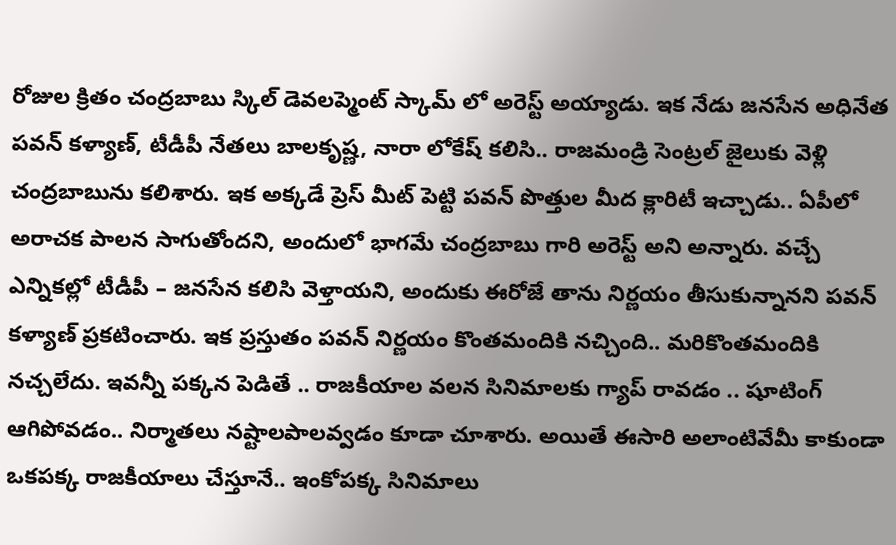రోజుల క్రితం చంద్రబాబు స్కిల్ డెవలప్మెంట్ స్కామ్ లో అరెస్ట్ అయ్యాడు. ఇక నేడు జనసేన అధినేత పవన్ కళ్యాణ్, టీడీపీ నేతలు బాలకృష్ణ, నారా లోకేష్ కలిసి.. రాజమండ్రి సెంట్రల్ జైలుకు వెళ్లి చంద్రబాబును కలిశారు. ఇక అక్కడే ప్రెస్ మీట్ పెట్టి పవన్ పొత్తుల మీద క్లారిటీ ఇచ్చాడు.. ఏపీలో అరాచక పాలన సాగుతోందని, అందులో భాగమే చంద్రబాబు గారి అరెస్ట్ అని అన్నారు. వచ్చే ఎన్నికల్లో టీడీపీ – జనసేన కలిసి వెళ్తాయని, అందుకు ఈరోజే తాను నిర్ణయం తీసుకున్నానని పవన్ కళ్యాణ్ ప్రకటించారు. ఇక ప్రస్తుతం పవన్ నిర్ణయం కొంతమందికి నచ్చింది.. మరికొంతమందికి నచ్చలేదు. ఇవన్నీ పక్కన పెడితే .. రాజకీయాల వలన సినిమాలకు గ్యాప్ రావడం .. షూటింగ్ ఆగిపోవడం.. నిర్మాతలు నష్టాలపాలవ్వడం కూడా చూశారు. అయితే ఈసారి అలాంటివేమీ కాకుండా ఒకపక్క రాజకీయాలు చేస్తూనే.. ఇంకోపక్క సినిమాలు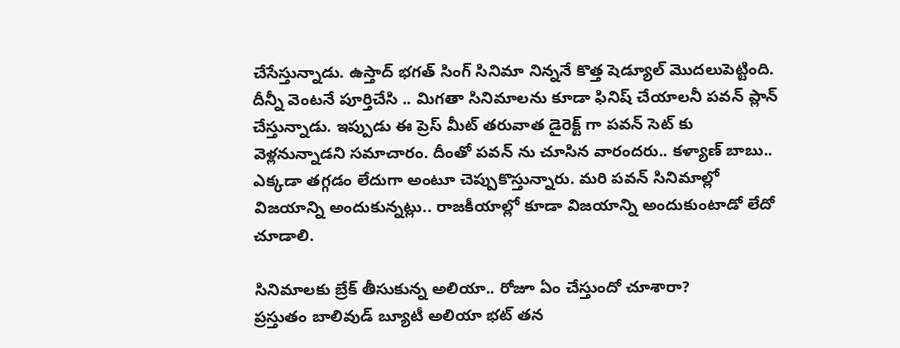చేసేస్తున్నాడు. ఉస్తాద్ భగత్ సింగ్ సినిమా నిన్ననే కొత్త షెడ్యూల్ మొదలుపెట్టింది. దీన్నీ వెంటనే పూర్తిచేసి .. మిగతా సినిమాలను కూడా ఫినిష్ చేయాలనీ పవన్ ప్లాన్ చేస్తున్నాడు. ఇప్పుడు ఈ ప్రెస్ మీట్ తరువాత డైరెక్ట్ గా పవన్ సెట్ కు వెళ్లనున్నాడని సమాచారం. దీంతో పవన్ ను చూసిన వారందరు.. కళ్యాణ్ బాబు.. ఎక్కడా తగ్గడం లేదుగా అంటూ చెప్పుకొస్తున్నారు. మరి పవన్ సినిమాల్లో విజయాన్ని అందుకున్నట్లు.. రాజకీయాల్లో కూడా విజయాన్ని అందుకుంటాడో లేదో చూడాలి.

సినిమాలకు బ్రేక్ తీసుకున్న అలియా.. రోజూ ఏం చేస్తుందో చూశారా?
ప్రస్తుతం బాలివుడ్ బ్యూటీ అలియా భట్ తన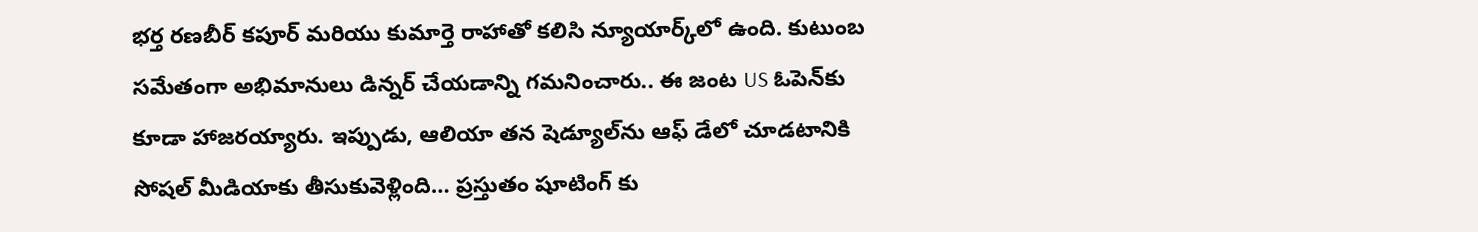భర్త రణబీర్ కపూర్ మరియు కుమార్తె రాహాతో కలిసి న్యూయార్క్‌లో ఉంది. కుటుంబ సమేతంగా అభిమానులు డిన్నర్ చేయడాన్ని గమనించారు.. ఈ జంట US ఓపెన్‌కు కూడా హాజరయ్యారు. ఇప్పుడు, ఆలియా తన షెడ్యూల్‌ను ఆఫ్ డేలో చూడటానికి సోషల్ మీడియాకు తీసుకువెళ్లింది… ప్రస్తుతం షూటింగ్ కు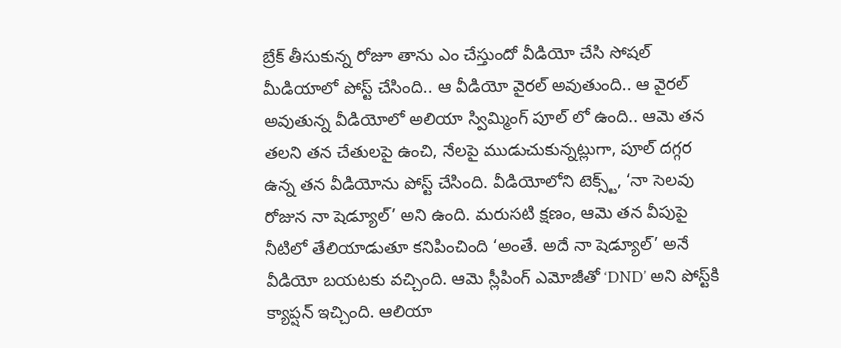బ్రేక్ తీసుకున్న రోజూ తాను ఎం చేస్తుందో వీడియో చేసి సోషల్ మీడియాలో పోస్ట్ చేసింది.. ఆ వీడియో వైరల్ అవుతుంది.. ఆ వైరల్ అవుతున్న వీడియోలో అలియా స్విమ్మింగ్ పూల్ లో ఉంది.. ఆమె తన తలని తన చేతులపై ఉంచి, నేలపై ముడుచుకున్నట్లుగా, పూల్ దగ్గర ఉన్న తన వీడియోను పోస్ట్ చేసింది. వీడియోలోని టెక్స్ట్, ‘నా సెలవు రోజున నా షెడ్యూల్’ అని ఉంది. మరుసటి క్షణం, ఆమె తన వీపుపై నీటిలో తేలియాడుతూ కనిపించింది ‘అంతే. అదే నా షెడ్యూల్‌’ అనే వీడియో బయటకు వచ్చింది. ఆమె స్లీపింగ్ ఎమోజీతో ‘DND’ అని పోస్ట్‌కి క్యాప్షన్ ఇచ్చింది. ఆలియా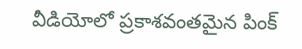వీడియోలో ప్రకాశవంతమైన పింక్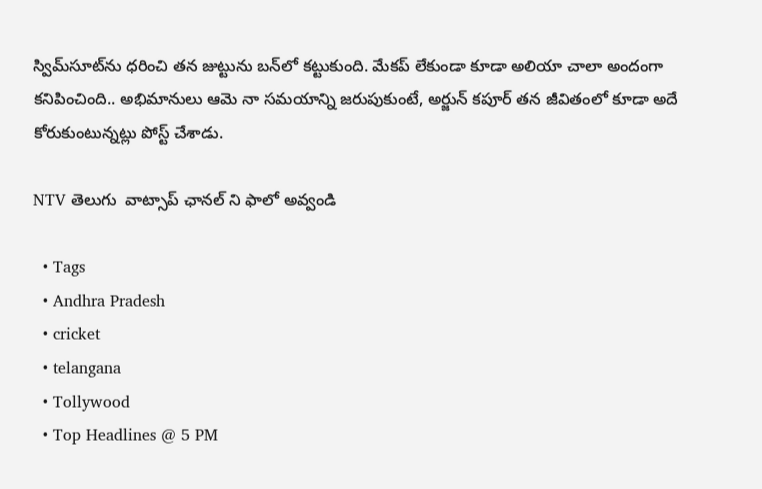స్విమ్‌సూట్‌ను ధరించి తన జుట్టును బన్‌లో కట్టుకుంది. మేకప్ లేకుండా కూడా అలియా చాలా అందంగా కనిపించింది.. అభిమానులు ఆమె నా సమయాన్ని జరుపుకుంటే, అర్జున్ కపూర్ తన జీవితంలో కూడా అదే కోరుకుంటున్నట్లు పోస్ట్ చేశాడు.

NTV తెలుగు  వాట్సాప్ ఛానల్ ని ఫాలో అవ్వండి

  • Tags
  • Andhra Pradesh
  • cricket
  • telangana
  • Tollywood
  • Top Headlines @ 5 PM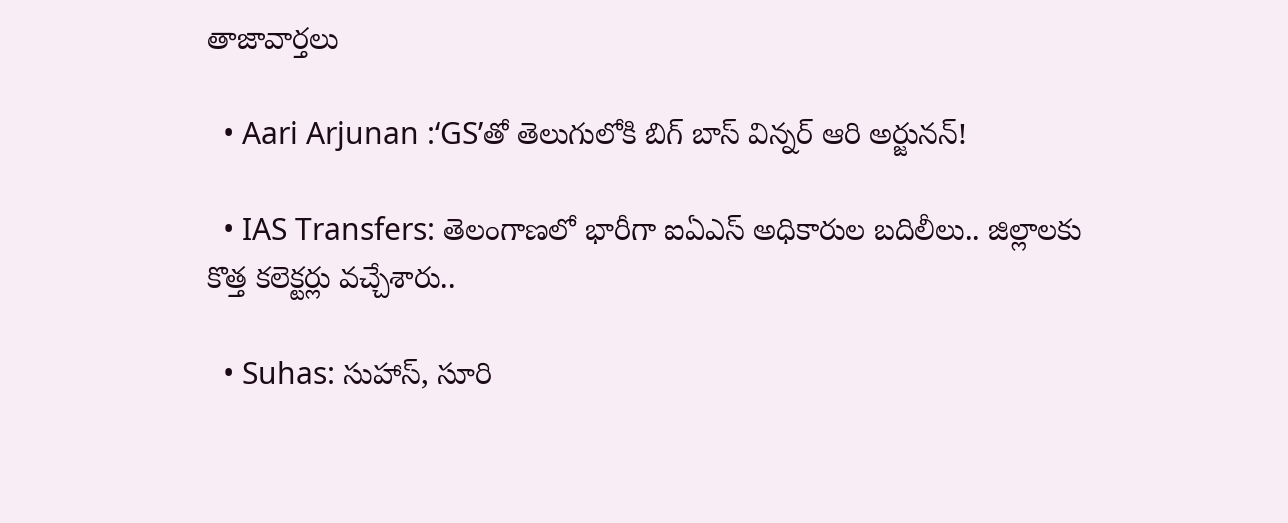తాజావార్తలు

  • Aari Arjunan :‘GS’తో తెలుగులోకి బిగ్ బాస్ విన్నర్ ఆరి అర్జునన్!

  • IAS Transfers: తెలంగాణలో భారీగా ఐఏఎస్‌ అధికారుల బదిలీలు.. జిల్లాలకు కొత్త కలెక్టర్లు వచ్చేశారు..

  • Suhas: సుహాస్, సూరి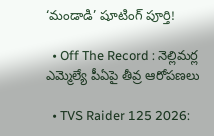‘మండాడి’ షూటింగ్ పూర్తి!

  • Off The Record : నెల్లిమర్ల ఎమ్మెల్యే పీఏపై తీవ్ర ఆరోపణలు

  • TVS Raider 125 2026: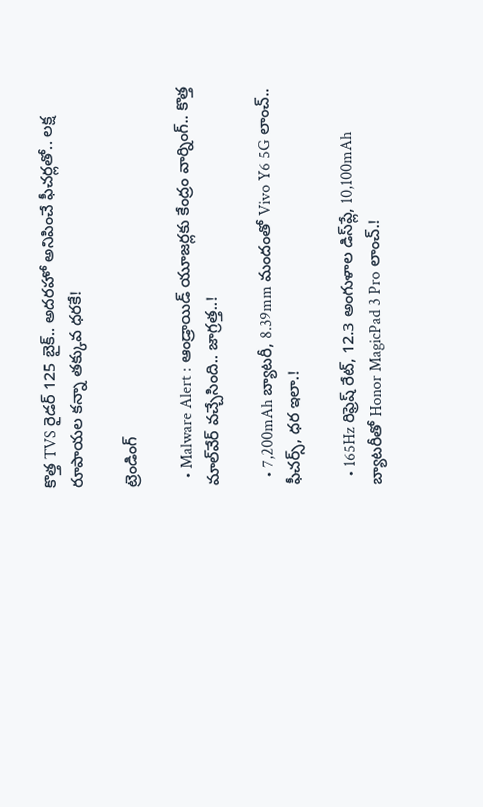కొత్త TVS రైడర్ 125 బైక్.. అదరహో అనిపించే ఫీచర్లతో.. లక్ష రూపాయల కన్నా తక్కువ ధరకే!

ట్రెండింగ్‌

  • Malware Alert : ఆండ్రాయిడ్ యూజర్లకు కేంద్రం వార్నింగ్.. కొత్త మాల్‌వేర్ వచ్చేసింది.. జాగ్రత్త..!

  • 7,200mAh బ్యాటరీ, 8.39mm మందంతో Vivo Y6 5G లాంచ్.. ఫీచర్స్, ధర ఇలా.!

  • 165Hz రిఫ్రెష్ రేట్‌, 12.3 అంగుళాల డిస్‌ప్లే, 10,100mAh బ్యాటరీతో Honor MagicPad 3 Pro లాంచ్.!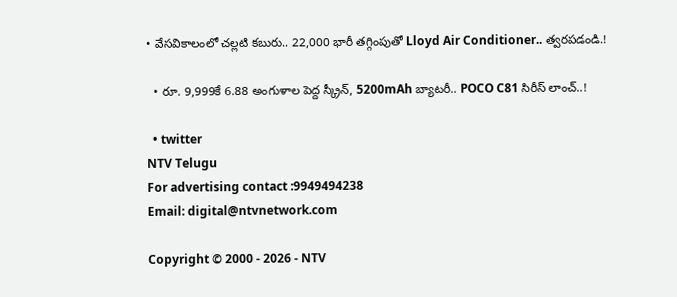• వేసవికాలంలో చల్లటి కబురు.. 22,000 భారీ తగ్గింపుతో Lloyd Air Conditioner.. త్వరపడండి.!

  • రూ. 9,999కే 6.88 అంగుళాల పెద్ద స్క్రీన్, 5200mAh బ్యాటరీ.. POCO C81 సిరీస్ లాంచ్..!

  • twitter
NTV Telugu
For advertising contact :9949494238
Email: digital@ntvnetwork.com

Copyright © 2000 - 2026 - NTV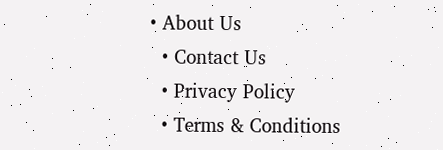• About Us
  • Contact Us
  • Privacy Policy
  • Terms & Conditions